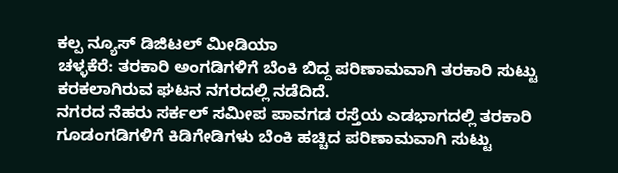ಕಲ್ಪ ನ್ಯೂಸ್ ಡಿಜಿಟಲ್ ಮೀಡಿಯಾ
ಚಳ್ಳಕೆರೆ: ತರಕಾರಿ ಅಂಗಡಿಗಳಿಗೆ ಬೆಂಕಿ ಬಿದ್ದ ಪರಿಣಾಮವಾಗಿ ತರಕಾರಿ ಸುಟ್ಟು ಕರಕಲಾಗಿರುವ ಘಟನ ನಗರದಲ್ಲಿ ನಡೆದಿದೆ.
ನಗರದ ನೆಹರು ಸರ್ಕಲ್ ಸಮೀಪ ಪಾವಗಡ ರಸ್ತೆಯ ಎಡಭಾಗದಲ್ಲಿ ತರಕಾರಿ ಗೂಡಂಗಡಿಗಳಿಗೆ ಕಿಡಿಗೇಡಿಗಳು ಬೆಂಕಿ ಹಚ್ಚಿದ ಪರಿಣಾಮವಾಗಿ ಸುಟ್ಟು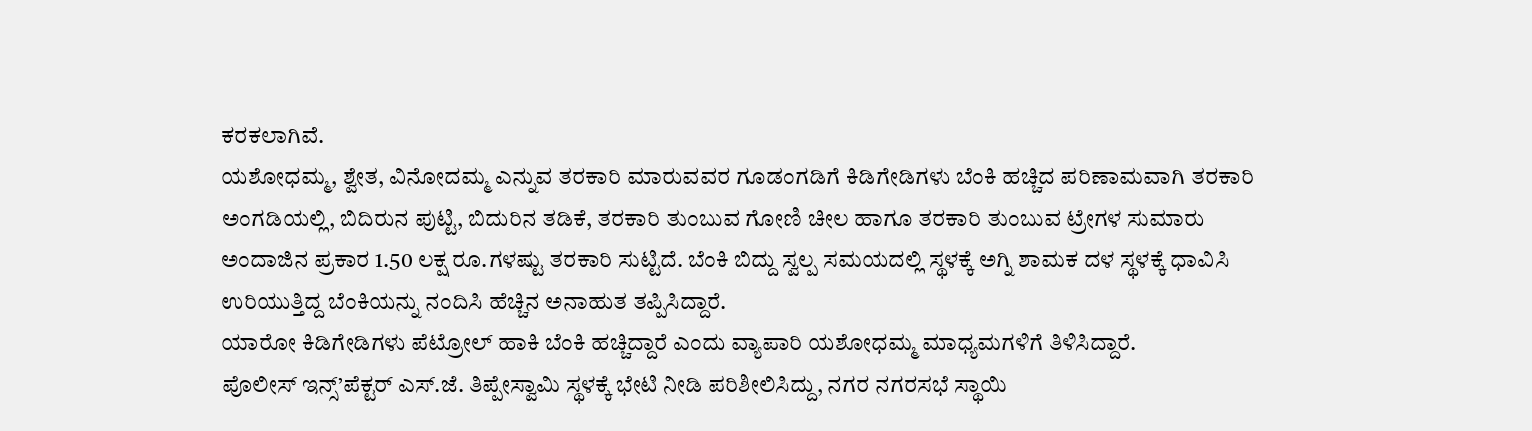ಕರಕಲಾಗಿವೆ.
ಯಶೋಧಮ್ಮ, ಶ್ವೇತ, ವಿನೋದಮ್ಮ ಎನ್ನುವ ತರಕಾರಿ ಮಾರುವವರ ಗೂಡಂಗಡಿಗೆ ಕಿಡಿಗೇಡಿಗಳು ಬೆಂಕಿ ಹಚ್ಚಿದ ಪರಿಣಾಮವಾಗಿ ತರಕಾರಿ ಅಂಗಡಿಯಲ್ಲಿ, ಬಿದಿರುನ ಪುಟ್ಟಿ, ಬಿದುರಿನ ತಡಿಕೆ, ತರಕಾರಿ ತುಂಬುವ ಗೋಣಿ ಚೀಲ ಹಾಗೂ ತರಕಾರಿ ತುಂಬುವ ಟ್ರೇಗಳ ಸುಮಾರು ಅಂದಾಜಿನ ಪ್ರಕಾರ 1.50 ಲಕ್ಷ ರೂ.ಗಳಷ್ಟು ತರಕಾರಿ ಸುಟ್ಟಿದೆ. ಬೆಂಕಿ ಬಿದ್ದು ಸ್ವಲ್ಪ ಸಮಯದಲ್ಲಿ ಸ್ಥಳಕ್ಕೆ ಅಗ್ನಿ ಶಾಮಕ ದಳ ಸ್ಥಳಕ್ಕೆ ಧಾವಿಸಿ ಉರಿಯುತ್ತಿದ್ದ ಬೆಂಕಿಯನ್ನು ನಂದಿಸಿ ಹೆಚ್ಚಿನ ಅನಾಹುತ ತಪ್ಪಿಸಿದ್ದಾರೆ.
ಯಾರೋ ಕಿಡಿಗೇಡಿಗಳು ಪೆಟ್ರೋಲ್ ಹಾಕಿ ಬೆಂಕಿ ಹಚ್ಚಿದ್ದಾರೆ ಎಂದು ವ್ಯಾಪಾರಿ ಯಶೋಧಮ್ಮ ಮಾಧ್ಯಮಗಳಿಗೆ ತಿಳಿಸಿದ್ದಾರೆ.
ಪೊಲೀಸ್ ಇನ್ಸ್’ಪೆಕ್ಟರ್ ಎಸ್.ಜೆ. ತಿಪ್ಪೇಸ್ವಾಮಿ ಸ್ಥಳಕ್ಕೆ ಭೇಟಿ ನೀಡಿ ಪರಿಶೀಲಿಸಿದ್ದು, ನಗರ ನಗರಸಭೆ ಸ್ಥಾಯಿ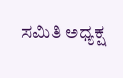ಸಮಿತಿ ಅಧ್ಯಕ್ಷ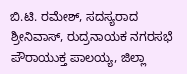ಬಿ.ಟಿ. ರಮೇಶ್, ಸದಸ್ಯರಾದ ಶ್ರೀನಿವಾಸ್, ರುದ್ರನಾಯಕ ನಗರಸಭೆ ಪೌರಾಯುಕ್ತ ಪಾಲಯ್ಯ, ಜಿಲ್ಲಾ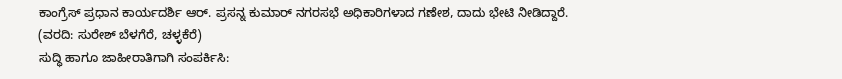ಕಾಂಗ್ರೆಸ್ ಪ್ರಧಾನ ಕಾರ್ಯದರ್ಶಿ ಆರ್. ಪ್ರಸನ್ನ ಕುಮಾರ್ ನಗರಸಭೆ ಅಧಿಕಾರಿಗಳಾದ ಗಣೇಶ, ದಾದು ಭೇಟಿ ನೀಡಿದ್ದಾರೆ.
(ವರದಿ: ಸುರೇಶ್ ಬೆಳಗೆರೆ, ಚಳ್ಳಕೆರೆ)
ಸುದ್ಧಿ ಹಾಗೂ ಜಾಹೀರಾತಿಗಾಗಿ ಸಂಪರ್ಕಿಸಿ: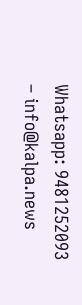Whatsapp: 9481252093 – info@kalpa.news